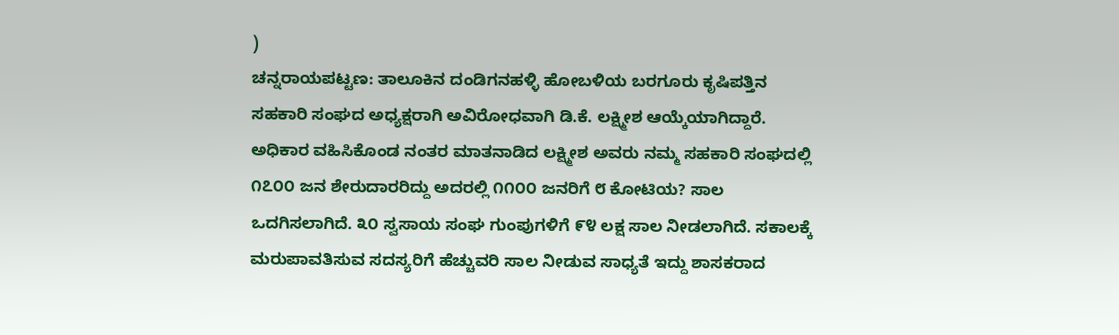)
ಚನ್ನರಾಯಪಟ್ಟಣ: ತಾಲೂಕಿನ ದಂಡಿಗನಹಳ್ಳಿ ಹೋಬಳಿಯ ಬರಗೂರು ಕೃಷಿಪತ್ತಿನ ಸಹಕಾರಿ ಸಂಘದ ಅಧ್ಯಕ್ಷರಾಗಿ ಅವಿರೋಧವಾಗಿ ಡಿ.ಕೆ. ಲಕ್ಷ್ಮೀಶ ಆಯ್ಕೆಯಾಗಿದ್ದಾರೆ.
ಅಧಿಕಾರ ವಹಿಸಿಕೊಂಡ ನಂತರ ಮಾತನಾಡಿದ ಲಕ್ಷ್ಮೀಶ ಅವರು ನಮ್ಮ ಸಹಕಾರಿ ಸಂಘದಲ್ಲಿ ೧೭೦೦ ಜನ ಶೇರುದಾರರಿದ್ದು ಅದರಲ್ಲಿ ೧೧೦೦ ಜನರಿಗೆ ೮ ಕೋಟಿಯ? ಸಾಲ ಒದಗಿಸಲಾಗಿದೆ. ೩೦ ಸ್ವಸಾಯ ಸಂಘ ಗುಂಪುಗಳಿಗೆ ೯೪ ಲಕ್ಷ ಸಾಲ ನೀಡಲಾಗಿದೆ. ಸಕಾಲಕ್ಕೆ ಮರುಪಾವತಿಸುವ ಸದಸ್ಯರಿಗೆ ಹೆಚ್ಚುವರಿ ಸಾಲ ನೀಡುವ ಸಾಧ್ಯತೆ ಇದ್ದು ಶಾಸಕರಾದ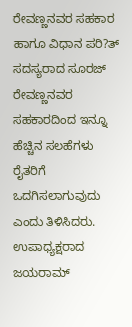ರೇವಣ್ಣನವರ ಸಹಕಾರ ಹಾಗೂ ವಿಧಾನ ಪರಿ?ತ್ ಸದಸ್ಯರಾದ ಸೂರಜ್ ರೇವಣ್ಣನವರ ಸಹಕಾರದಿಂದ ಇನ್ನೂ ಹೆಚ್ಚಿನ ಸಲಹೆಗಳು ರೈತರಿಗೆ ಒದಗಿಸಲಾಗುವುದು ಎಂದು ತಿಳಿಸಿದರು.
ಉಪಾಧ್ಯಕ್ಷರಾದ ಜಯರಾಮ್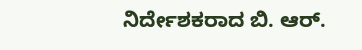ನಿರ್ದೇಶಕರಾದ ಬಿ. ಆರ್.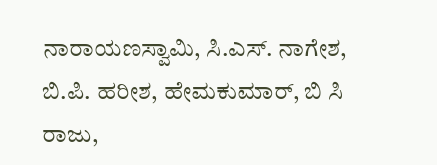ನಾರಾಯಣಸ್ವಾಮಿ, ಸಿ.ಎಸ್. ನಾಗೇಶ, ಬಿ.ಪಿ. ಹರೀಶ, ಹೇಮಕುಮಾರ್, ಬಿ ಸಿ ರಾಜು,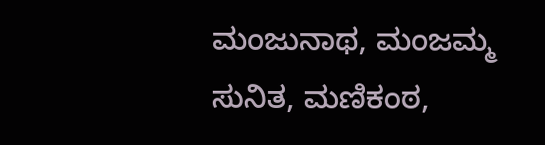ಮಂಜುನಾಥ, ಮಂಜಮ್ಮ ಸುನಿತ, ಮಣಿಕಂಠ,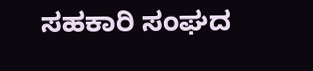ಸಹಕಾರಿ ಸಂಘದ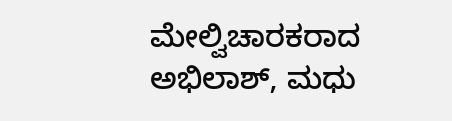ಮೇಲ್ವಿಚಾರಕರಾದ ಅಭಿಲಾಶ್, ಮಧು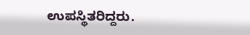ಉಪಸ್ಥಿತರಿದ್ದರು.